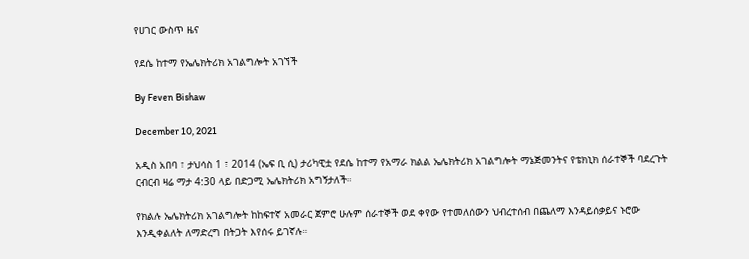የሀገር ውስጥ ዜና

የደሴ ከተማ የኤሌክትሪክ አገልግሎት አገኘች

By Feven Bishaw

December 10, 2021

አዲስ አበባ ፣ ታህሳስ 1 ፣ 2014 (ኤፍ ቢ ሲ) ታሪካዊቷ የደሴ ከተማ የአማራ ክልል ኤሌክትሪክ አገልግሎት ማኔጅመንትና የቴክኒክ ሰራተኞች ባደረጉት ርብርብ ዛሬ ማታ 4:30 ላይ በድጋሚ ኤሌክትሪክ አግኝታለች።

የክልሉ ኤሌክትሪክ አገልግሎት ከከፍተኛ አመራር ጀምሮ ሁሉም ሰራተኞች ወደ ቀየው የተመለሰውን ህብረተሰብ በጨለማ እንዳይሰቃይና ኑሮው እንዲቀልለት ለማድረግ በትጋት እየሰሩ ይገኛሉ።